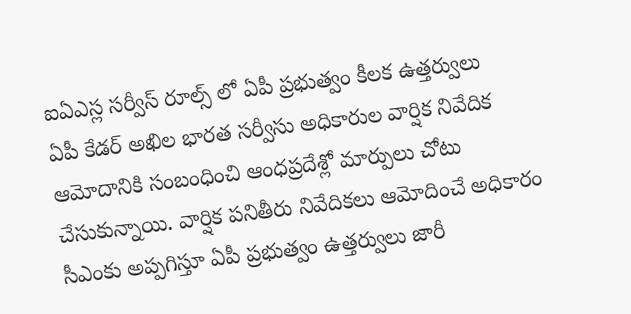ఐఏఎస్ల సర్వీస్ రూల్స్ లో ఏపీ ప్రభుత్వం కీలక ఉత్తర్వులు
ఏపీ కేడర్ అఖిల భారత సర్వీసు అధికారుల వార్షిక నివేదిక ఆమోదానికి సంబంధించి ఆంధప్రదేశ్లో మార్పులు చోటు చేసుకున్నాయి. వార్షిక పనితీరు నివేదికలు ఆమోదించే అధికారం సీఎంకు అప్పగిస్తూ ఏపీ ప్రభుత్వం ఉత్తర్వులు జారీ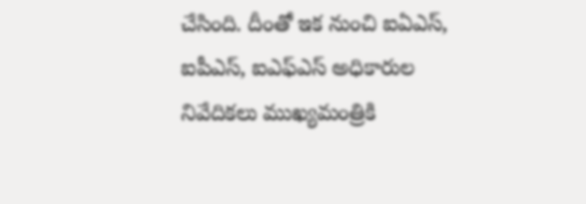చేసింది. దీంతో ఇక నుంచి ఐఏఎస్, ఐపీఎస్, ఐఎఫ్ఎస్ అధికారుల నివేదికలు ముఖ్యమంత్రికి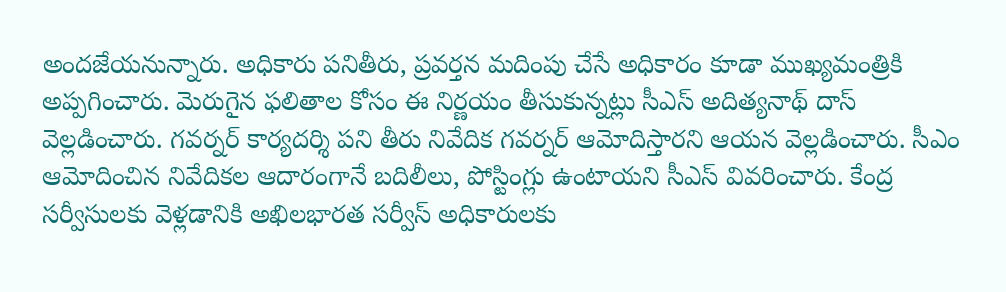అందజేయనున్నారు. అధికారు పనితీరు, ప్రవర్తన మదింపు చేసే అధికారం కూడా ముఖ్యమంత్రికి అప్పగించారు. మెరుగైన ఫలితాల కోసం ఈ నిర్ణయం తీసుకున్నట్లు సీఎస్ అదిత్యనాథ్ దాస్ వెల్లడించారు. గవర్నర్ కార్యదర్శి పని తీరు నివేదిక గవర్నర్ ఆమోదిస్తారని ఆయన వెల్లడించారు. సీఎం ఆమోదించిన నివేదికల ఆదారంగానే బదిలీలు, పోస్టింగ్లు ఉంటాయని సీఎస్ వివరించారు. కేంద్ర సర్వీసులకు వెళ్లడానికి అఖిలభారత సర్వీస్ అధికారులకు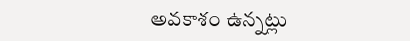అవకాశం ఉన్నట్లు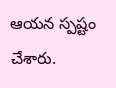ఆయన స్పష్టం చేశారు.